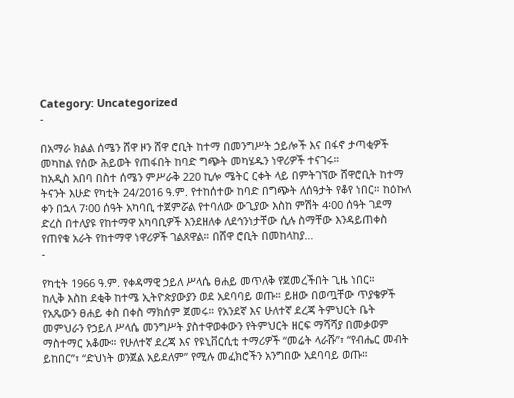Category: Uncategorized
-

በአማራ ክልል ሰሜን ሸዋ ዞን ሸዋ ሮቢት ከተማ በመንግሥት ኃይሎች እና በፋኖ ታጣቂዎች መካከል የሰው ሕይወት የጠፋበት ከባድ ግጭት መካሄዱን ነዋሪዎች ተናገሩ።
ከአዲስ አበባ በስተ ሰሜን ምሥራቅ 220 ኪሎ ሜትር ርቀት ላይ በምትገኘው ሸዋሮቢት ከተማ ትናንት እሁድ የካቲት 24/2016 ዓ.ም. የተከሰተው ከባድ በግጭት ለሰዓታት የቆየ ነበር። ከዕኩለ ቀን በኋላ 7፡00 ሰዓት አካባቢ ተጀምሯል የተባለው ውጊያው እስከ ምሽት 4፡00 ሰዓት ገደማ ድረስ በተለያዩ የከተማዋ አካባቢዎች እንደዘለቀ ለደኅንነታቸው ሲሉ ስማቸው እንዳይጠቀስ የጠየቁ አራት የከተማዋ ነዋሪዎች ገልጸዋል። በሸዋ ሮቢት በመከላከያ…
-

የካቲት 1966 ዓ.ም. የቀዳማዊ ኃይለ ሥላሴ ፀሐይ መጥለቅ የጀመረችበት ጊዜ ነበር።
ከሊቅ እስከ ደቂቅ ከተሜ ኢትዮጵያውያን ወደ አደባባይ ወጡ። ይዘው በወጧቸው ጥያቄዎች የአጼውን ፀሐይ ቀስ በቀስ ማክሰም ጀመሩ። የአንደኛ እና ሁለተኛ ደረጃ ትምህርት ቤት መምህራን የኃይለ ሥላሴ መንግሥት ያስተዋወቀውን የትምህርት ዘርፍ ማሻሻያ በመቃወም ማስተማር አቆሙ። የሁለተኛ ደረጃ እና የዩኒቨርሲቲ ተማሪዎች “መሬት ላራሹ”፣ “የብሔር መብት ይከበር”፣ “ድህነት ወንጀል አይደለም” የሚሉ መፈክሮችን አንግበው አደባባይ ወጡ።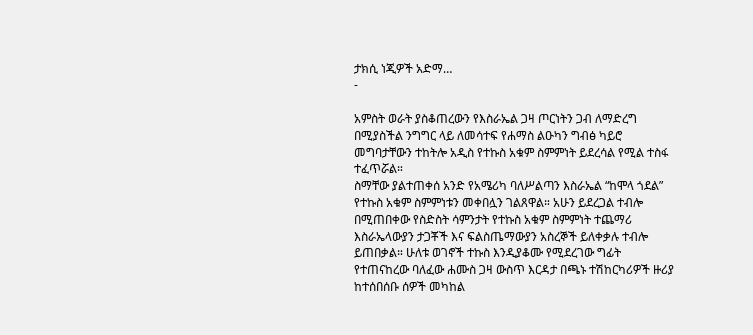ታክሲ ነጂዎች አድማ…
-

አምስት ወራት ያስቆጠረውን የእስራኤል ጋዛ ጦርነትን ጋብ ለማድረግ በሚያስችል ንግግር ላይ ለመሳተፍ የሐማስ ልዑካን ግብፅ ካይሮ መግባታቸውን ተከትሎ አዲስ የተኩስ አቁም ስምምነት ይደረሳል የሚል ተስፋ ተፈጥሯል።
ስማቸው ያልተጠቀሰ አንድ የአሜሪካ ባለሥልጣን እስራኤል “ከሞላ ጎደል” የተኩስ አቁም ስምምነቱን መቀበሏን ገልጸዋል። አሁን ይደረጋል ተብሎ በሚጠበቀው የስድስት ሳምንታት የተኩስ አቁም ስምምነት ተጨማሪ እስራኤላውያን ታጋቾች እና ፍልስጤማውያን አስረኞች ይለቀቃሉ ተብሎ ይጠበቃል። ሁለቱ ወገኖች ተኩስ እንዲያቆሙ የሚደረገው ግፊት የተጠናከረው ባለፈው ሐሙስ ጋዛ ውስጥ እርዳታ በጫኑ ተሽከርካሪዎች ዙሪያ ከተሰበሰቡ ሰዎች መካከል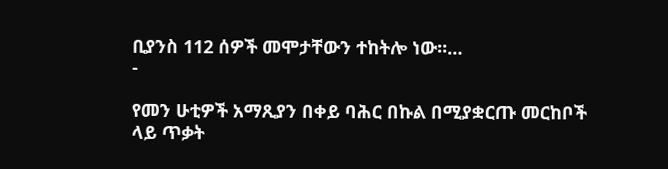ቢያንስ 112 ሰዎች መሞታቸውን ተከትሎ ነው።…
-

የመን ሁቲዎች አማጺያን በቀይ ባሕር በኩል በሚያቋርጡ መርከቦች ላይ ጥቃት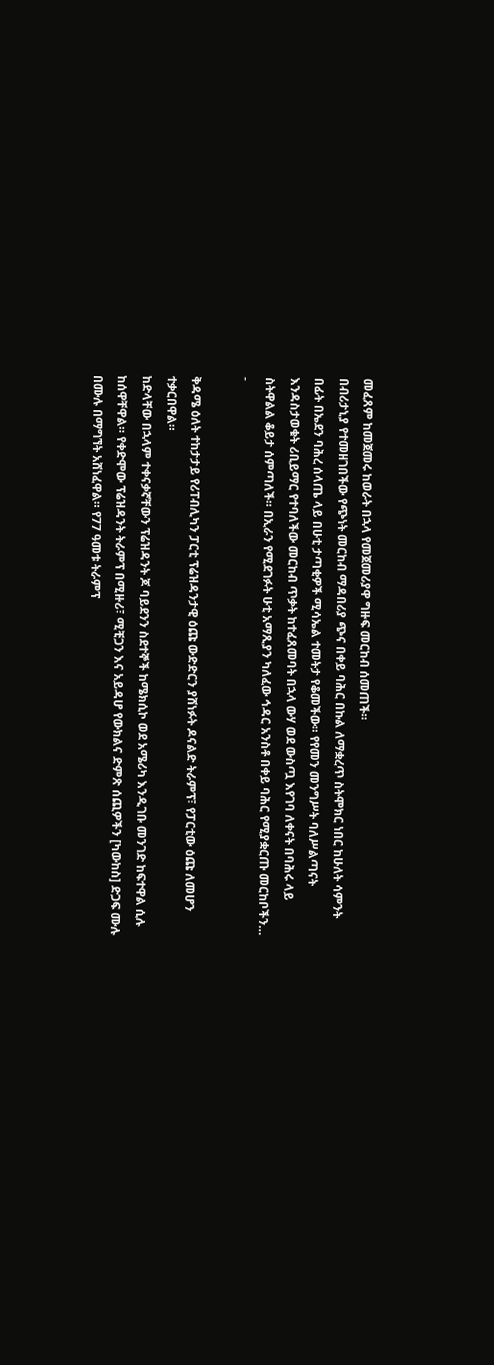መፈጸም ከመጀመሩ ከወራት በኋላ የመጀመሪያዋ ግዙፍ መርከብ ሰመጠች።
በብሪታኒያ የተመዘገበችው የጭነት መርከብ ማዳበሪያ ጭና በቀይ ባሕር በኩል ለማቋረጥ ስትሞክር ነበር ከሁለት ሳምንት በፊት በኤደን ባሕረ ሰላጤ ላይ በሁቲ ታጣቂዎች ሚሳኤል ተመትታ የቆመችው። የየመን መንግሥት ባለሥልጣናት እንዳስታወቁት ሪቢይማር የተባለችው መርከብ ጥቃት ከተፈጸመባት በኋላ ውሃ ወደ ውስጧ እየገባ ለቀናት በባሕሩ ላይ ስትዋልል ቆይታ ሰምጣለች። በኢራን የሚደገፉት ሁቲ አማጺያን ካለፈው ኅዳር አንስቶ በቀይ ባሕር የሚያቋርጡ መርከቦችን…
-

ቅዳሜ ዕለት ተከታታይ የሪፐብሊካን ፓርቲ ፕሬዝዳንታዊ ዕጩ ውድድርን ያሸነፉት ዶናልድ ትራምፕ፣ የፓርቲው ዕጩ ለመሆን ተቃርበዋል።
ከድላቸው በኋላም ተቀናቃኛቸውን ፕሬዝዳንት ጆ ባይደንን ስደተኞች ከሜክሲኮ ወደ አሜሪካ እንዲገቡ መንገድ ከፍተዋል ሲሉ ከሰዋቸዋል። የቀድሞው ፕሬዝዳንት ትራምፕ በሚዙሪ፣ ሚቺጋን እና አይዳሆ የውክልና ድምጽ ሰጪዎችን [ካውከስ] ድጋፍ ሙሉ በሙሉ በማግኘት አሸነፈዋል። የ77 ዓመቱ ትራምፕ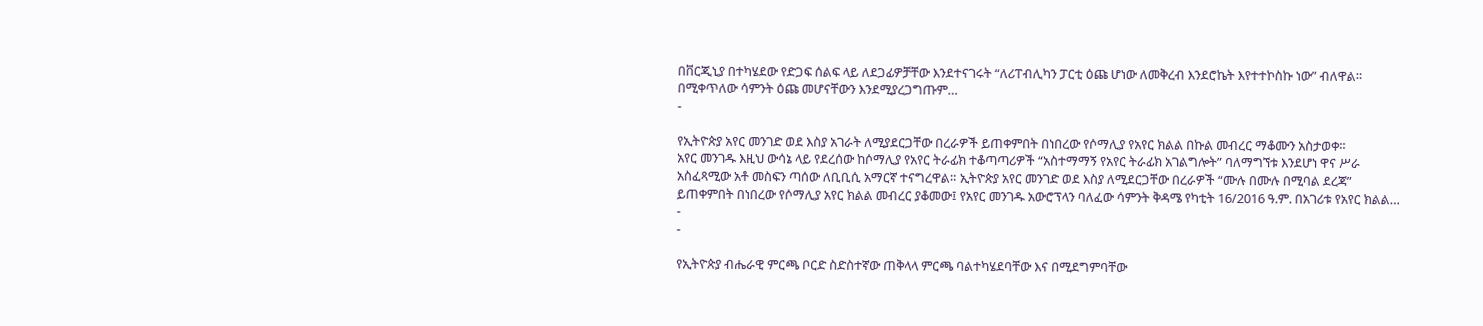በቨርጂኒያ በተካሄደው የድጋፍ ሰልፍ ላይ ለደጋፊዎቻቸው እንደተናገሩት “ለሪፐብሊካን ፓርቲ ዕጩ ሆነው ለመቅረብ እንደሮኬት እየተተኮስኩ ነው” ብለዋል። በሚቀጥለው ሳምንት ዕጩ መሆናቸውን እንደሚያረጋግጡም…
-

የኢትዮጵያ አየር መንገድ ወደ እስያ አገራት ለሚያደርጋቸው በረራዎች ይጠቀምበት በነበረው የሶማሊያ የአየር ክልል በኩል መብረር ማቆሙን አስታወቀ።
አየር መንገዱ እዚህ ውሳኔ ላይ የደረሰው ከሶማሊያ የአየር ትራፊክ ተቆጣጣሪዎች “አስተማማኝ የአየር ትራፊክ አገልግሎት” ባለማግኘቱ እንደሆነ ዋና ሥራ አስፈጻሚው አቶ መስፍን ጣሰው ለቢቢሲ አማርኛ ተናግረዋል። ኢትዮጵያ አየር መንገድ ወደ እስያ ለሚደርጋቸው በረራዎች “ሙሉ በሙሉ በሚባል ደረጃ” ይጠቀምበት በነበረው የሶማሊያ አየር ክልል መብረር ያቆመው፤ የአየር መንገዱ አውሮፕላን ባለፈው ሳምንት ቅዳሜ የካቲት 16/2016 ዓ.ም. በአገሪቱ የአየር ክልል…
-
-

የኢትዮጵያ ብሔራዊ ምርጫ ቦርድ ስድስተኛው ጠቅላላ ምርጫ ባልተካሄደባቸው እና በሚደግምባቸው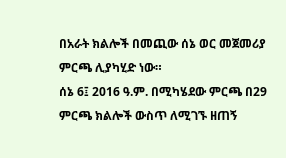በአራት ክልሎች በመጪው ሰኔ ወር መጀመሪያ ምርጫ ሊያካሂድ ነው።
ሰኔ 6፤ 2016 ዓ.ም. በሚካሄደው ምርጫ በ29 ምርጫ ክልሎች ውስጥ ለሚገኙ ዘጠኝ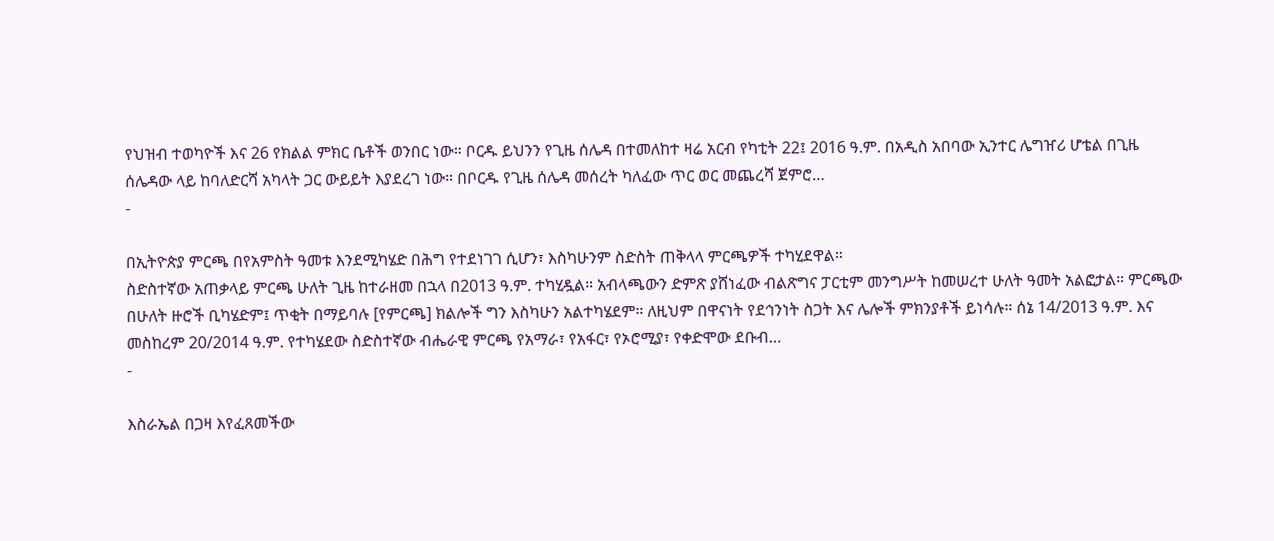የህዝብ ተወካዮች እና 26 የክልል ምክር ቤቶች ወንበር ነው። ቦርዱ ይህንን የጊዜ ሰሌዳ በተመለከተ ዛሬ አርብ የካቲት 22፤ 2016 ዓ.ም. በአዲስ አበባው ኢንተር ሌግዠሪ ሆቴል በጊዜ ሰሌዳው ላይ ከባለድርሻ አካላት ጋር ውይይት እያደረገ ነው። በቦርዱ የጊዜ ሰሌዳ መሰረት ካለፈው ጥር ወር መጨረሻ ጀምሮ…
-

በኢትዮጵያ ምርጫ በየአምስት ዓመቱ እንደሚካሄድ በሕግ የተደነገገ ሲሆን፣ እስካሁንም ስድስት ጠቅላላ ምርጫዎች ተካሂደዋል።
ስድስተኛው አጠቃላይ ምርጫ ሁለት ጊዜ ከተራዘመ በኋላ በ2013 ዓ.ም. ተካሂዷል። አብላጫውን ድምጽ ያሸነፈው ብልጽግና ፓርቲም መንግሥት ከመሠረተ ሁለት ዓመት አልፎታል። ምርጫው በሁለት ዙሮች ቢካሄድም፤ ጥቂት በማይባሉ [የምርጫ] ክልሎች ግን እስካሁን አልተካሄደም። ለዚህም በዋናነት የደኅንነት ስጋት እና ሌሎች ምክንያቶች ይነሳሉ። ሰኔ 14/2013 ዓ.ም. እና መስከረም 20/2014 ዓ.ም. የተካሄደው ስድስተኛው ብሔራዊ ምርጫ የአማራ፣ የአፋር፣ የኦሮሚያ፣ የቀድሞው ደቡብ…
-

እስራኤል በጋዛ እየፈጸመችው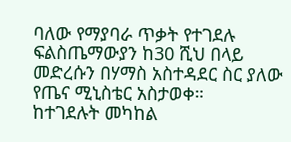ባለው የማያባራ ጥቃት የተገደሉ ፍልስጤማውያን ከ30 ሺህ በላይ መድረሱን በሃማስ አስተዳደር ስር ያለው የጤና ሚኒስቴር አስታወቀ።
ከተገደሉት መካከል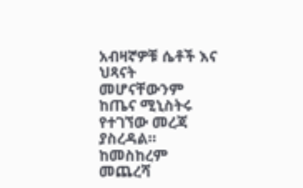አብዛኛዎቹ ሴቶች እና ህጻናት መሆናቸውንም ከጤና ሚኒስትሩ የተገኘው መረጃ ያስረዳል። ከመስከረም መጨረሻ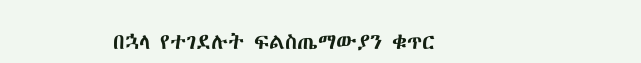በኋላ የተገደሉት ፍልስጤማውያን ቁጥር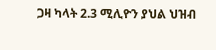ጋዛ ካላት 2.3 ሚሊዮን ያህል ህዝብ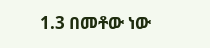1.3 በመቶው ነው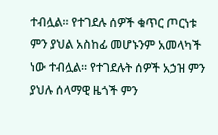ተብሏል። የተገደሉ ሰዎች ቁጥር ጦርነቱ ምን ያህል አስከፊ መሆኑንም አመላካች ነው ተብሏል። የተገደሉት ሰዎች አኃዝ ምን ያህሉ ሰላማዊ ዜጎች ምን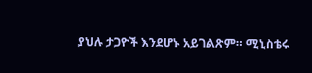ያህሉ ታጋዮች እንደሆኑ አይገልጽም። ሚኒስቴሩ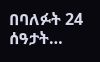በባለፉት 24 ሰዓታት…